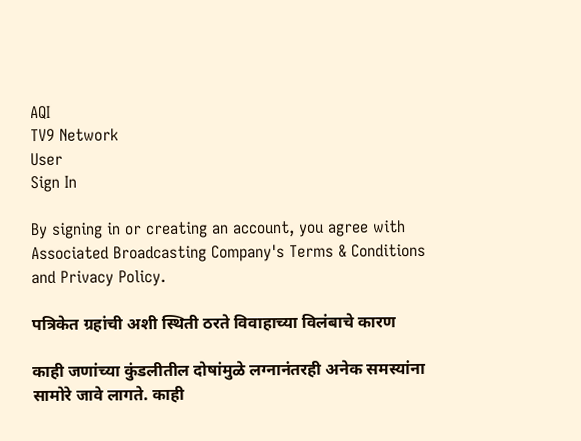AQI
TV9 Network
User
Sign In

By signing in or creating an account, you agree with Associated Broadcasting Company's Terms & Conditions and Privacy Policy.

पत्रिकेत ग्रहांची अशी स्थिती ठरते विवाहाच्या विलंबाचे कारण

काही जणांच्या कुंडलीतील दोषांमुळे लग्नानंतरही अनेक समस्यांना सामोरे जावे लागते. काही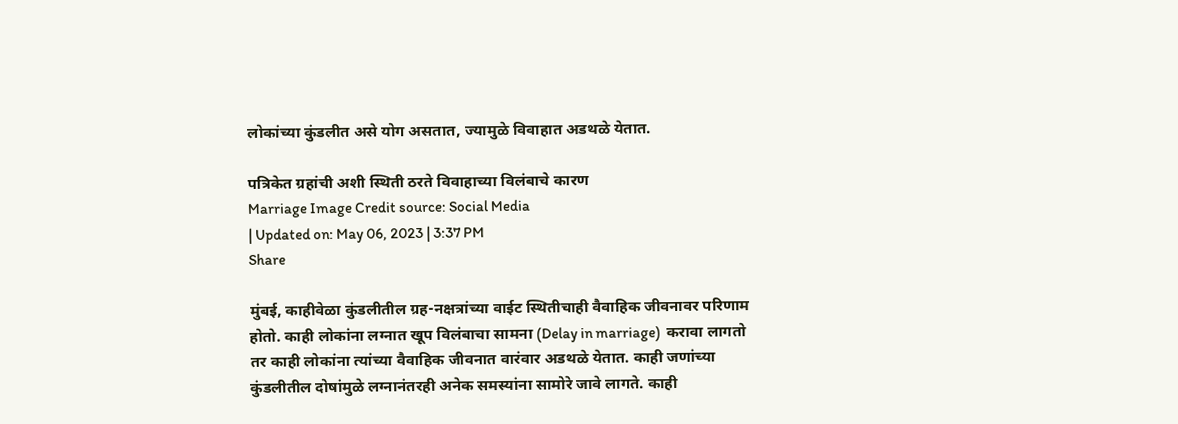लोकांच्या कुंडलीत असे योग असतात, ज्यामुळे विवाहात अडथळे येतात.

पत्रिकेत ग्रहांची अशी स्थिती ठरते विवाहाच्या विलंबाचे कारण
Marriage Image Credit source: Social Media
| Updated on: May 06, 2023 | 3:37 PM
Share

मुंबई, काहीवेळा कुंडलीतील ग्रह-नक्षत्रांच्या वाईट स्थितीचाही वैवाहिक जीवनावर परिणाम होतो. काही लोकांना लग्नात खूप विलंबाचा सामना (Delay in marriage)  करावा लागतो तर काही लोकांना त्यांच्या वैवाहिक जीवनात वारंवार अडथळे येतात. काही जणांच्या कुंडलीतील दोषांमुळे लग्नानंतरही अनेक समस्यांना सामोरे जावे लागते. काही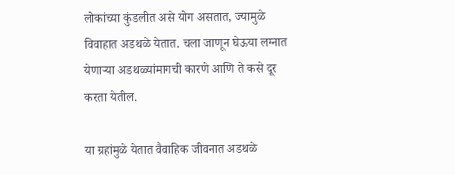लोकांच्या कुंडलीत असे योग असतात, ज्यामुळे विवाहात अडथळे येतात. चला जाणून घेऊया लग्नात येणाऱ्या अडथळ्यांमागची कारणे आणि ते कसे दूर करता येतील.

या ग्रहांमुळे येतात वैवाहिक जीवनात अडथळे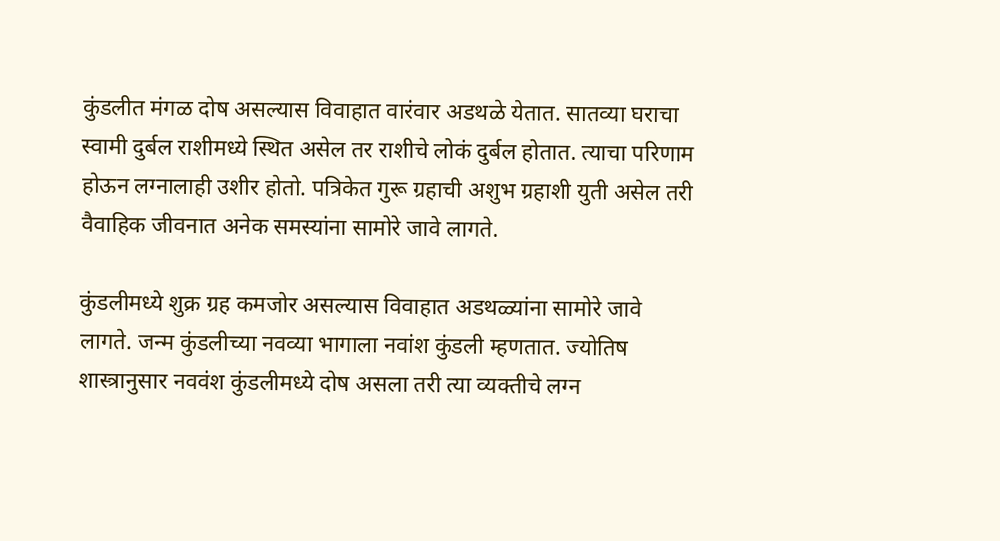कुंडलीत मंगळ दोष असल्यास विवाहात वारंवार अडथळे येतात. सातव्या घराचा स्वामी दुर्बल राशीमध्ये स्थित असेल तर राशीचे लोकं दुर्बल होतात. त्याचा परिणाम होऊन लग्नालाही उशीर होतो. पत्रिकेत गुरू ग्रहाची अशुभ ग्रहाशी युती असेल तरी वैवाहिक जीवनात अनेक समस्यांना सामोरे जावे लागते.

कुंडलीमध्ये शुक्र ग्रह कमजोर असल्यास विवाहात अडथळ्यांना सामोरे जावे लागते. जन्म कुंडलीच्या नवव्या भागाला नवांश कुंडली म्हणतात. ज्योतिष शास्त्रानुसार नववंश कुंडलीमध्ये दोष असला तरी त्या व्यक्तीचे लग्न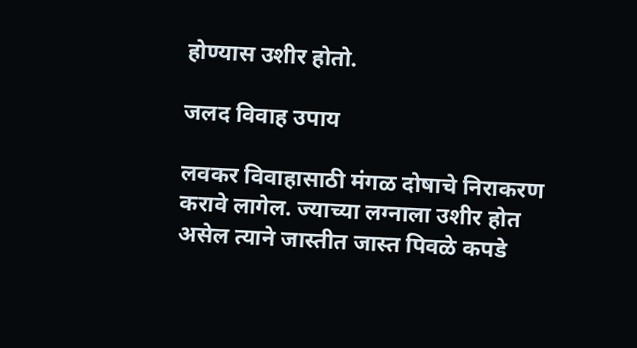होण्यास उशीर होतो.

जलद विवाह उपाय

लवकर विवाहासाठी मंगळ दोषाचे निराकरण करावे लागेल. ज्याच्या लग्नाला उशीर होत असेल त्याने जास्तीत जास्त पिवळे कपडे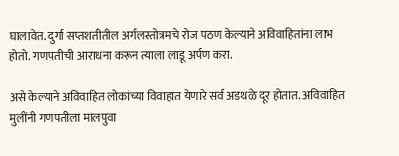घालावेत. दुर्गा सप्तशतीतील अर्गलस्तोत्रमचे रोज पठण केल्याने अविवाहितांना लाभ होतो. गणपतीची आराधना करून त्याला लाडू अर्पण करा.

असे केल्याने अविवाहित लोकांच्या विवाहात येणारे सर्व अडथळे दूर होतात. अविवाहित मुलींनी गणपतीला मालपुवा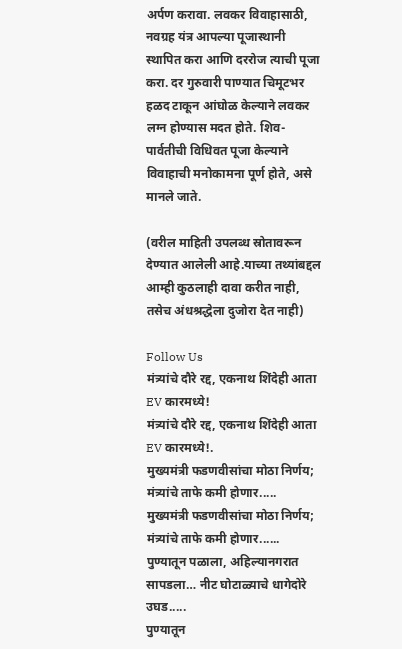अर्पण करावा. लवकर विवाहासाठी, नवग्रह यंत्र आपल्या पूजास्थानी स्थापित करा आणि दररोज त्याची पूजा करा. दर गुरुवारी पाण्यात चिमूटभर हळद टाकून आंघोळ केल्याने लवकर लग्न होण्यास मदत होते. शिव-पार्वतीची विधिवत पूजा केल्याने विवाहाची मनोकामना पूर्ण होते, असे मानले जाते.

(वरील माहिती उपलब्ध स्रोतावरून देण्यात आलेली आहे.याच्या तथ्यांबद्दल आम्ही कुठलाही दावा करीत नाही, तसेच अंधश्रद्धेला दुजोरा देत नाही)

Follow Us
मंत्र्यांचे दौरे रद्द, एकनाथ शिंदेही आता EV कारमध्ये!
मंत्र्यांचे दौरे रद्द, एकनाथ शिंदेही आता EV कारमध्ये!.
मुख्यमंत्री फडणवीसांचा मोठा निर्णय; मंत्र्यांचे ताफे कमी होणार.....
मुख्यमंत्री फडणवीसांचा मोठा निर्णय; मंत्र्यांचे ताफे कमी होणार......
पुण्यातून पळाला, अहिल्यानगरात सापडला… नीट घोटाळ्याचे धागेदोरे उघड.....
पुण्यातून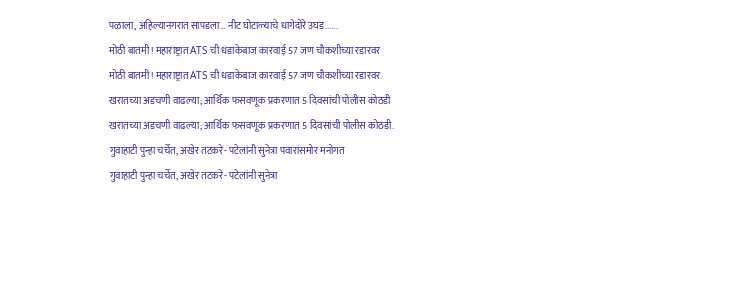पळाला, अहिल्यानगरात सापडला… नीट घोटाळ्याचे धागेदोरे उघड......
मोठी बातमी! महाराष्ट्रात ATS ची धडाकेबाज कारवाई 57 जण चौकशीच्या रडारवर
मोठी बातमी! महाराष्ट्रात ATS ची धडाकेबाज कारवाई 57 जण चौकशीच्या रडारवर.
खरातच्या अडचणी वाढल्या; आर्थिक फसवणूक प्रकरणात 5 दिवसांची पोलीस कोठडी
खरातच्या अडचणी वाढल्या; आर्थिक फसवणूक प्रकरणात 5 दिवसांची पोलीस कोठडी.
गुवाहाटी पुन्हा चर्चेत, अखेर तटकरे- पटेलांनी सुनेत्रा पवारांसमोर मनोगत
गुवाहाटी पुन्हा चर्चेत, अखेर तटकरे- पटेलांनी सुनेत्रा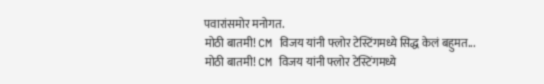पवारांसमोर मनोगत.
मोठी बातमी! CM विजय यांनी फ्लोर टेस्टिंगमध्ये सिद्ध केलं बहुमत...
मोठी बातमी! CM विजय यांनी फ्लोर टेस्टिंगमध्ये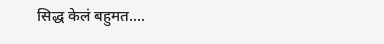सिद्ध केलं बहुमत....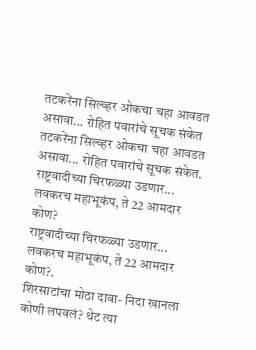तटकरेंना सिल्व्हर ओकचा चहा आवडत असावा... रोहित पवारांचे सूचक संकेत
तटकरेंना सिल्व्हर ओकचा चहा आवडत असावा... रोहित पवारांचे सूचक संकेत.
राष्ट्रवादीच्या चिरफळ्या उडणार... लवकरच महाभूकंप, ते 22 आमदार कोण?
राष्ट्रवादीच्या चिरफळ्या उडणार... लवकरच महाभूकंप, ते 22 आमदार कोण?.
शिरसाटांचा मोठा दावा- निदा खानला कोणी लपवलं? थेट त्या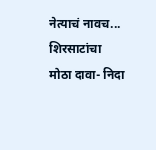नेत्याचं नावच...
शिरसाटांचा मोठा दावा- निदा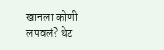खानला कोणी लपवलं? थेट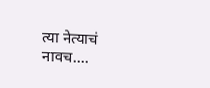त्या नेत्याचं नावच....